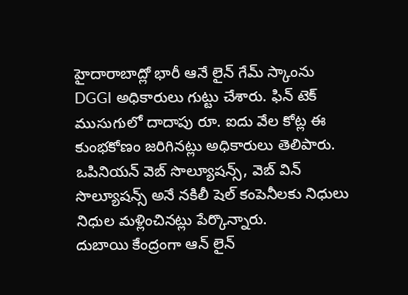హైదారాబాద్లో భారీ ఆనే లైన్ గేమ్ స్కాంను DGGI అధికారులు గుట్టు చేశారు. ఫిన్ టెక్ ముసుగులో దాదాపు రూ. ఐదు వేల కోట్ల ఈ కుంభకోణం జరిగినట్లు అధికారులు తెలిపారు. ఒపినియన్ వెబ్ సొల్యూషన్స్, వెబ్ విన్ సొల్యూషన్స్ అనే నకిలీ షెల్ కంపెనీలకు నిధులు నిధుల మళ్లించినట్లు పేర్కొన్నారు.
దుబాయి కేంద్రంగా ఆన్ లైన్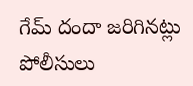గేమ్ దందా జరిగినట్లు పోలీసులు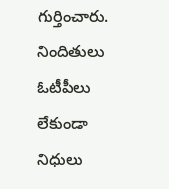గుర్తించారు. నిందితులు ఓటీపీలు లేకుండా నిధులు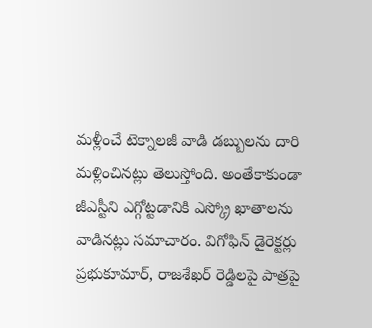మళ్లీంచే టెక్నాలజీ వాడి డబ్బులను దారి మళ్లించినట్లు తెలుస్తోంది. అంతేకాకుండా జీఎస్టీని ఎగ్గోట్టడానికి ఎస్క్రో ఖాతాలను వాడినట్లు సమాచారం. విగోఫిన్ డైరెక్టర్లు ప్రభుకూమార్, రాజశేఖర్ రెడ్డిలపై పాత్రపై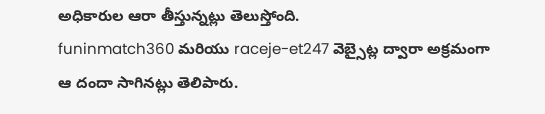అధికారుల ఆరా తీస్తున్నట్లు తెలుస్తోంది.
funinmatch360 మరియు raceje-et247 వెబ్సైట్ల ద్వారా అక్రమంగా ఆ దందా సాగినట్లు తెలిపారు.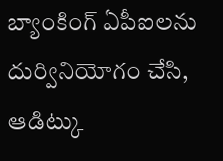బ్యాంకింగ్ ఏపీఐలను దుర్వినియోగం చేసి, ఆడిట్కు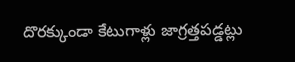దొరక్కుండా కేటుగాళ్లు జాగ్రత్తపడ్డట్లు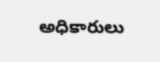అధికారులు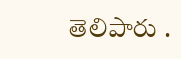తెలిపారు .